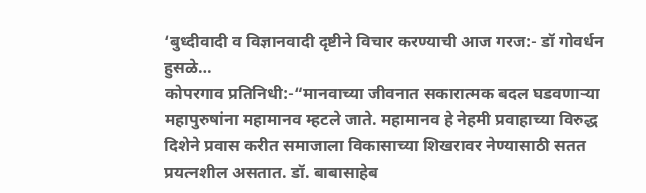‘बुध्दीवादी व विज्ञानवादी दृष्टीने विचार करण्याची आज गरज:- डॉ गोवर्धन हुसळे…
कोपरगाव प्रतिनिधी:-“मानवाच्या जीवनात सकारात्मक बदल घडवणाऱ्या महापुरुषांना महामानव म्हटले जाते. महामानव हे नेहमी प्रवाहाच्या विरुद्ध दिशेने प्रवास करीत समाजाला विकासाच्या शिखरावर नेण्यासाठी सतत प्रयत्नशील असतात. डॉ. बाबासाहेब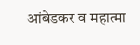आंबेडकर व महात्मा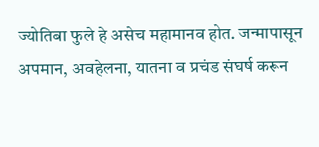ज्योतिबा फुले हे असेच महामानव होत. जन्मापासून अपमान, अवहेलना, यातना व प्रचंड संघर्ष करून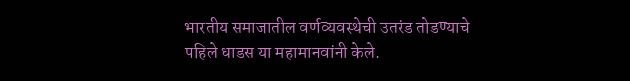भारतीय समाजातील वर्णव्यवस्थेची उतरंड तोडण्याचे पहिले धाडस या महामानवांनी केले.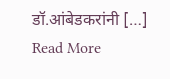डॉ.आंबेडकरांनी […]
Read More